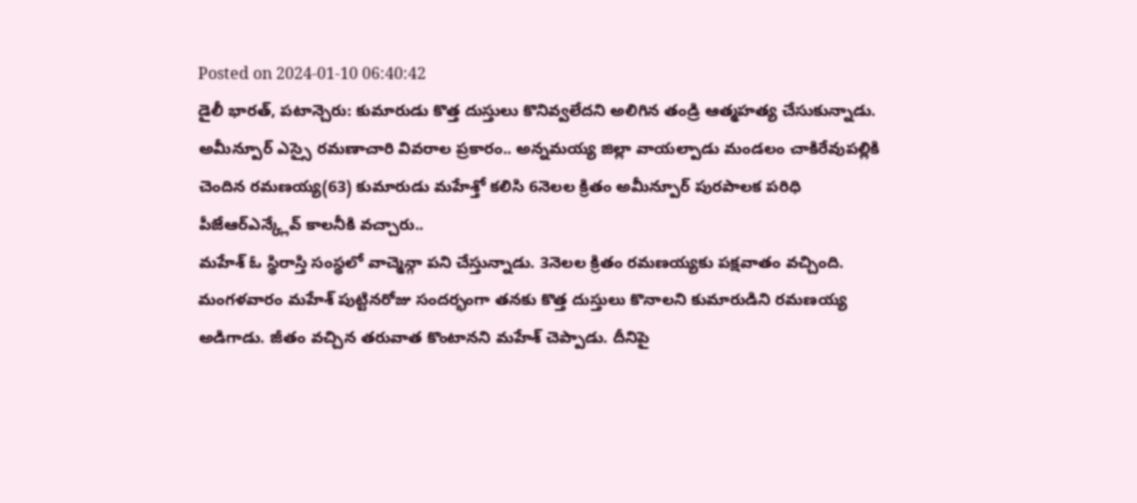Posted on 2024-01-10 06:40:42
డైలీ భారత్, పటాన్చెరు: కుమారుడు కొత్త దుస్తులు కొనివ్వలేదని అలిగిన తండ్రి ఆత్మహత్య చేసుకున్నాడు. అమీన్పూర్ ఎస్సై రమణాచారి వివరాల ప్రకారం.. అన్నమయ్య జిల్లా వాయల్పాడు మండలం చాకిరేవుపల్లికి చెందిన రమణయ్య(63) కుమారుడు మహేశ్తో కలిసి 6నెలల క్రితం అమీన్పూర్ పురపాలక పరిధి పీజేఆర్ఎన్క్లేవ్ కాలనీకి వచ్చారు..
మహేశ్ ఓ స్థిరాస్తి సంస్థలో వాచ్మెన్గా పని చేస్తున్నాడు. 3నెలల క్రితం రమణయ్యకు పక్షవాతం వచ్చింది. మంగళవారం మహేశ్ పుట్టినరోజు సందర్భంగా తనకు కొత్త దుస్తులు కొనాలని కుమారుడిని రమణయ్య అడిగాడు. జీతం వచ్చిన తరువాత కొంటానని మహేశ్ చెప్పాడు. దీనిపై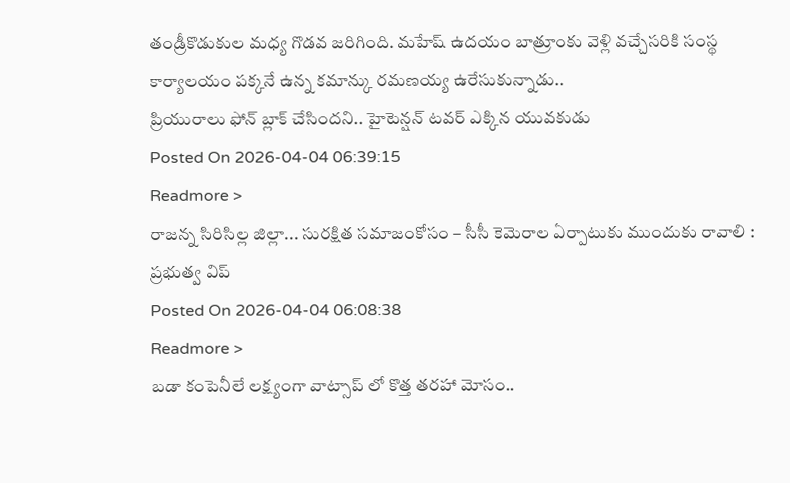తండ్రీకొడుకుల మధ్య గొడవ జరిగింది. మహేష్ ఉదయం బాత్రూంకు వెళ్లి వచ్చేసరికి సంస్థ కార్యాలయం పక్కనే ఉన్న కమాన్కు రమణయ్య ఉరేసుకున్నాడు..
ప్రియురాలు ఫోన్ బ్లాక్ చేసిందని.. హైటెన్షన్ టవర్ ఎక్కిన యువకుడు
Posted On 2026-04-04 06:39:15
Readmore >
రాజన్న సిరిసిల్ల జిల్లా... సురక్షిత సమాజంకోసం – సీసీ కెమెరాల ఏర్పాటుకు ముందుకు రావాలి : ప్రభుత్వ విప్
Posted On 2026-04-04 06:08:38
Readmore >
బడా కంపెనీలే లక్ష్యంగా వాట్సాప్ లో కొత్త తరహా మోసం..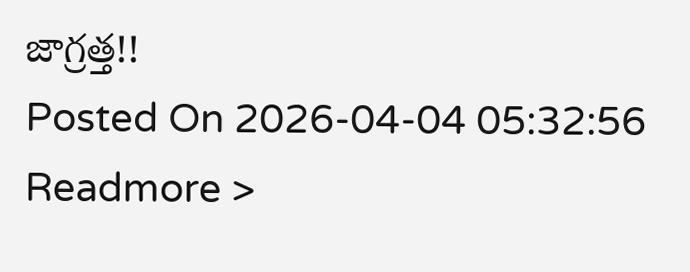జాగ్రత్త!!
Posted On 2026-04-04 05:32:56
Readmore >